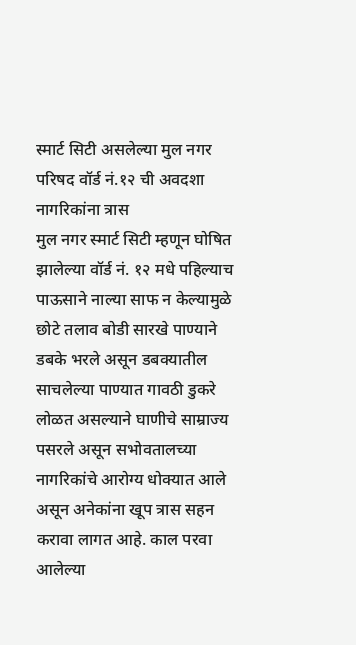स्मार्ट सिटी असलेल्या मुल नगर परिषद वॉर्ड नं.१२ ची अवदशा नागरिकांना त्रास
मुल नगर स्मार्ट सिटी म्हणून घोषित झालेल्या वॉर्ड नं. १२ मधे पहिल्याच पाऊसाने नाल्या साफ न केल्यामुळे छोटे तलाव बोडी सारखे पाण्याने डबके भरले असून डबक्यातील साचलेल्या पाण्यात गावठी डुकरे लोळत असल्याने घाणीचे साम्राज्य पसरले असून सभोवतालच्या नागरिकांचे आरोग्य धोक्यात आले असून अनेकांना खूप त्रास सहन करावा लागत आहे. काल परवा आलेल्या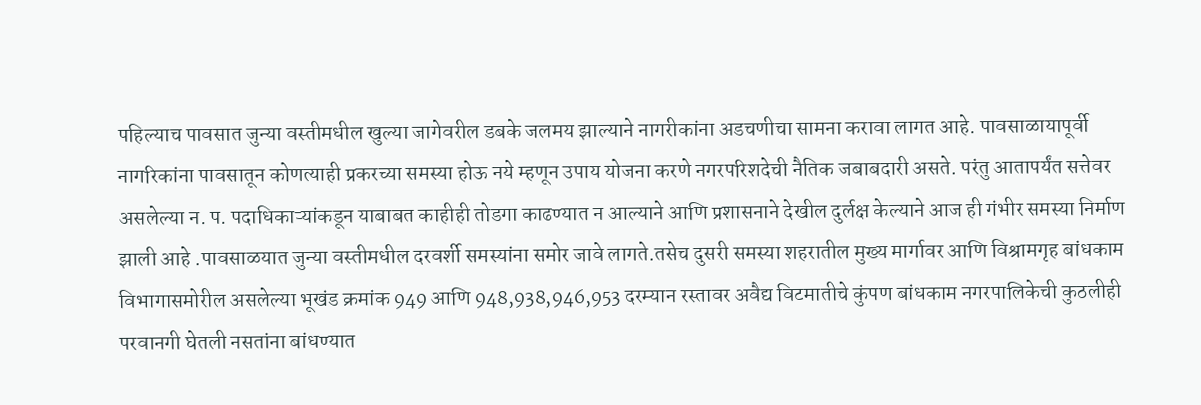पहिल्याच पावसात जुन्या वस्तीमधील खुल्या जागेवरील डबके जलमय झाल्याने नागरीकांना अडचणीचा सामना करावा लागत आहे. पावसाळायापूर्वी नागरिकांना पावसातून कोणत्याही प्रकरच्या समस्या होऊ नये म्हणून उपाय योजना करणे नगरपरिशदेची नैतिक जबाबदारी असते. परंतु आतापर्यंत सत्तेवर असलेल्या न. प. पदाधिकाऱ्यांकडून याबाबत काहीही तोडगा काढण्यात न आल्याने आणि प्रशासनाने देखील दुर्लक्ष केल्याने आज ही गंभीर समस्या निर्माण झाली आहे .पावसाळयात जुन्या वस्तीमधील दरवर्शी समस्यांना समोर जावे लागते.तसेच दुसरी समस्या शहरातील मुख्य मार्गावर आणि विश्रामगृह बांधकाम विभागासमोरील असलेल्या भूखंड क्रमांक 949 आणि 948,938,946,953 दरम्यान रस्तावर अवैद्य विटमातीचे कुंपण बांधकाम नगरपालिकेची कुठलीही परवानगी घेतली नसतांना बांधण्यात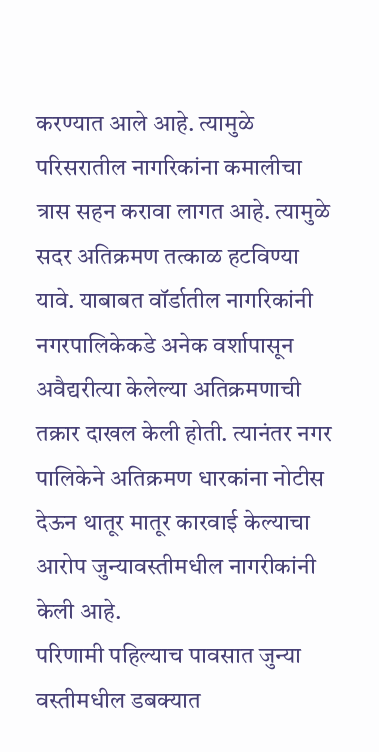करण्यात आले आहे. त्यामुळे परिसरातील नागरिकांना कमालीचा त्रास सहन करावा लागत आहे. त्यामुळे सदर अतिक्रमण तत्काळ हटविण्या यावे. याबाबत वॉर्डातील नागरिकांनी नगरपालिकेकडे अनेक वर्शापासून अवैद्यरीत्या केलेल्या अतिक्रमणाची तक्रार दाखल केली होती. त्यानंतर नगर पालिकेने अतिक्रमण धारकांना नोटीस देऊन थातूर मातूर कारवाई केल्याचा आरोप जुन्यावस्तीमधील नागरीकांनी केली आहे.
परिणामी पहिल्याच पावसात जुन्या वस्तीमधील डबक्यात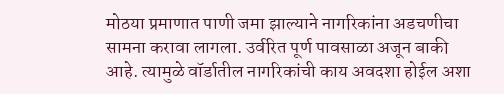मोठया प्रमाणात पाणी जमा झाल्याने नागरिकांना अडचणीचा सामना करावा लागला. उर्वरित पूर्ण पावसाळा अजून बाकी आहे. त्यामुळे वॉर्डातील नागरिकांची काय अवदशा होईल अशा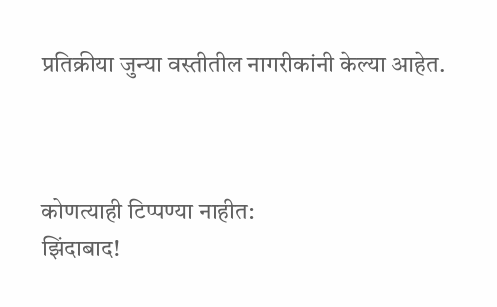प्रतिक्रीया जुन्या वस्तीतील नागरीकांनी केल्या आहेत.



कोणत्याही टिप्पण्या नाहीत:
झिंदाबाद!